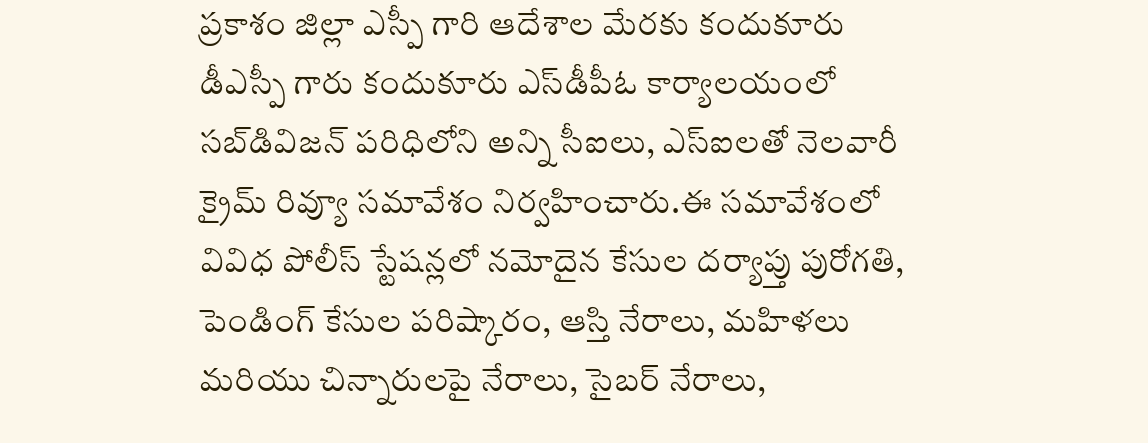ప్రకాశం జిల్లా ఎస్పీ గారి ఆదేశాల మేరకు కందుకూరు డీఎస్పీ గారు కందుకూరు ఎస్‌డీపీఓ కార్యాలయంలో సబ్‌డివిజన్ పరిధిలోని అన్ని సీఐలు, ఎస్‌ఐలతో నెలవారీ క్రైమ్ రివ్యూ సమావేశం నిర్వహించారు.ఈ సమావేశంలో వివిధ పోలీస్ స్టేషన్లలో నమోదైన కేసుల దర్యాప్తు పురోగతి, పెండింగ్ కేసుల పరిష్కారం, ఆస్తి నేరాలు, మహిళలు మరియు చిన్నారులపై నేరాలు, సైబర్ నేరాలు,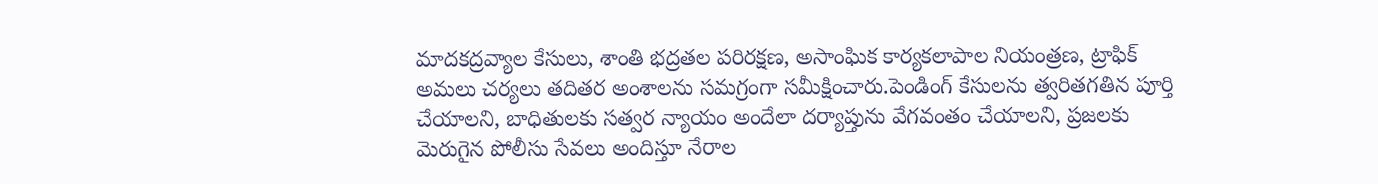మాదకద్రవ్యాల కేసులు, శాంతి భద్రతల పరిరక్షణ, అసాంఘిక కార్యకలాపాల నియంత్రణ, ట్రాఫిక్ అమలు చర్యలు తదితర అంశాలను సమగ్రంగా సమీక్షించారు.పెండింగ్ కేసులను త్వరితగతిన పూర్తి చేయాలని, బాధితులకు సత్వర న్యాయం అందేలా దర్యాప్తును వేగవంతం చేయాలని, ప్రజలకు మెరుగైన పోలీసు సేవలు అందిస్తూ నేరాల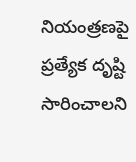నియంత్రణపై ప్రత్యేక దృష్టి సారించాలని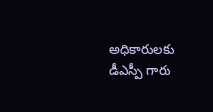అధికారులకు డీఎస్పీ గారు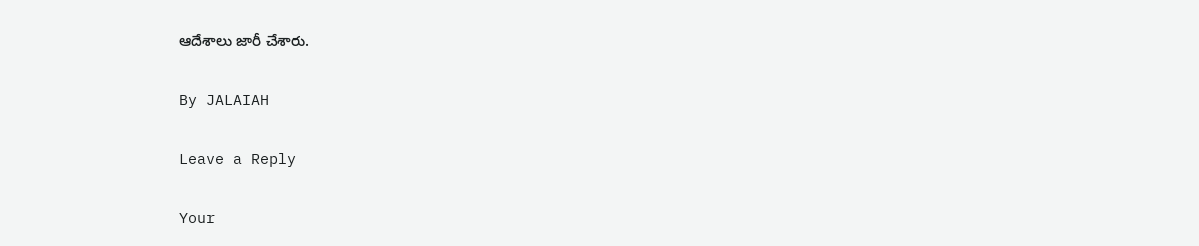ఆదేశాలు జారీ చేశారు.

By JALAIAH

Leave a Reply

Your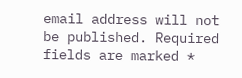email address will not be published. Required fields are marked *